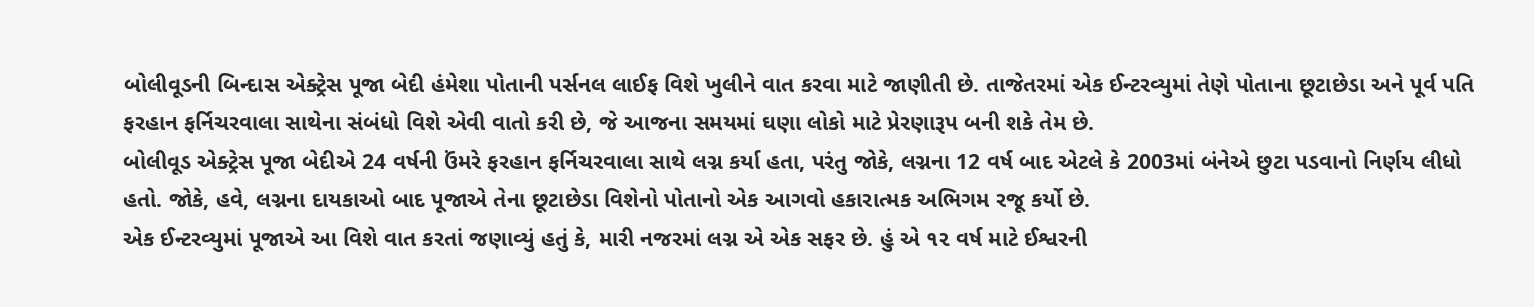બોલીવૂડની બિન્દાસ એક્ટ્રેસ પૂજા બેદી હંમેશા પોતાની પર્સનલ લાઈફ વિશે ખુલીને વાત કરવા માટે જાણીતી છે. તાજેતરમાં એક ઈન્ટરવ્યુમાં તેણે પોતાના છૂટાછેડા અને પૂર્વ પતિ ફરહાન ફર્નિચરવાલા સાથેના સંબંધો વિશે એવી વાતો કરી છે, જે આજના સમયમાં ઘણા લોકો માટે પ્રેરણારૂપ બની શકે તેમ છે.
બોલીવૂડ એક્ટ્રેસ પૂજા બેદીએ 24 વર્ષની ઉંમરે ફરહાન ફર્નિચરવાલા સાથે લગ્ન કર્યા હતા, પરંતુ જોકે, લગ્નના 12 વર્ષ બાદ એટલે કે 2003માં બંનેએ છુટા પડવાનો નિર્ણય લીધો હતો. જોકે, હવે, લગ્નના દાયકાઓ બાદ પૂજાએ તેના છૂટાછેડા વિશેનો પોતાનો એક આગવો હકારાત્મક અભિગમ રજૂ કર્યો છે.
એક ઈન્ટરવ્યુમાં પૂજાએ આ વિશે વાત કરતાં જણાવ્યું હતું કે, મારી નજરમાં લગ્ન એ એક સફર છે. હું એ ૧૨ વર્ષ માટે ઈશ્વરની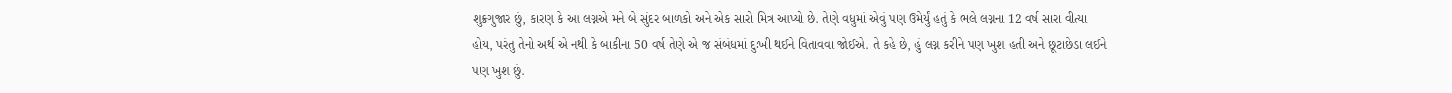શુક્રગુજાર છું, કારણ કે આ લગ્નએ મને બે સુંદર બાળકો અને એક સારો મિત્ર આપ્યો છે. તેણે વધુમાં એવું પણ ઉમેર્યું હતું કે ભલે લગ્નના 12 વર્ષ સારા વીત્યા હોય, પરંતુ તેનો અર્થ એ નથી કે બાકીના 50 વર્ષ તેણે એ જ સંબંધમાં દુઃખી થઈને વિતાવવા જોઈએ. તે કહે છે, હું લગ્ન કરીને પણ ખુશ હતી અને છૂટાછેડા લઈને પણ ખુશ છું.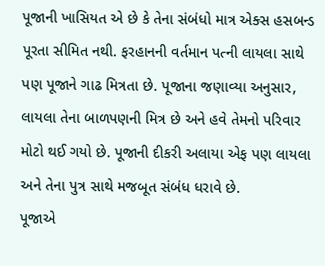પૂજાની ખાસિયત એ છે કે તેના સંબંધો માત્ર એક્સ હસબન્ડ પૂરતા સીમિત નથી. ફરહાનની વર્તમાન પત્ની લાયલા સાથે પણ પૂજાને ગાઢ મિત્રતા છે. પૂજાના જણાવ્યા અનુસાર, લાયલા તેના બાળપણની મિત્ર છે અને હવે તેમનો પરિવાર મોટો થઈ ગયો છે. પૂજાની દીકરી અલાયા એફ પણ લાયલા અને તેના પુત્ર સાથે મજબૂત સંબંધ ધરાવે છે.
પૂજાએ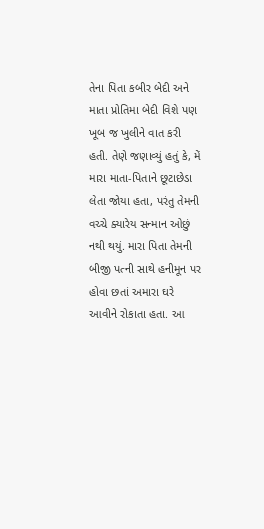તેના પિતા કબીર બેદી અને માતા પ્રોતિમા બેદી વિશે પણ ખૂબ જ ખુલીને વાત કરી હતી. તેણે જણાવ્યું હતું કે, મેં મારા માતા-પિતાને છૂટાછેડા લેતા જોયા હતા, પરંતુ તેમની વચ્ચે ક્યારેય સન્માન ઓછું નથી થયું. મારા પિતા તેમની બીજી પત્ની સાથે હનીમૂન પર હોવા છતાં અમારા ઘરે આવીને રોકાતા હતા. આ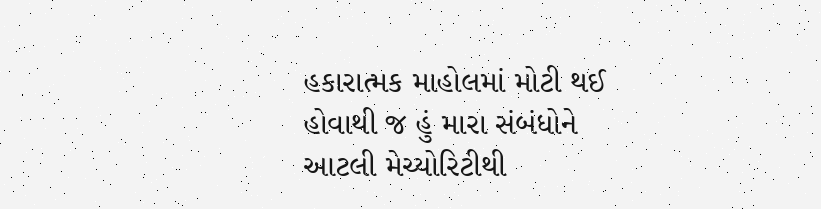હકારાત્મક માહોલમાં મોટી થઈ હોવાથી જ હું મારા સંબંધોને આટલી મેચ્યોરિટીથી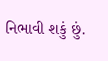નિભાવી શકું છું.